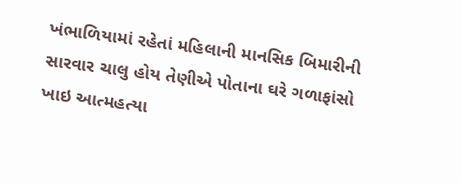ખંભાળિયામાં રહેતાં મહિલાની માનસિક બિમારીની સારવાર ચાલુ હોય તેણીએ પોતાના ઘરે ગળાફાંસો ખાઇ આત્મહત્યા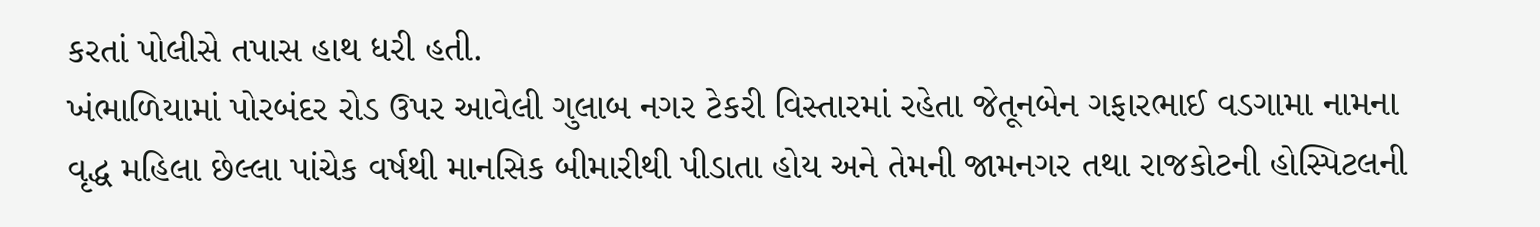કરતાં પોલીસે તપાસ હાથ ધરી હતી.
ખંભાળિયામાં પોરબંદર રોડ ઉપર આવેલી ગુલાબ નગર ટેકરી વિસ્તારમાં રહેતા જેતૂનબેન ગફારભાઈ વડગામા નામના વૃદ્ધ મહિલા છેલ્લા પાંચેક વર્ષથી માનસિક બીમારીથી પીડાતા હોય અને તેમની જામનગર તથા રાજકોટની હોસ્પિટલની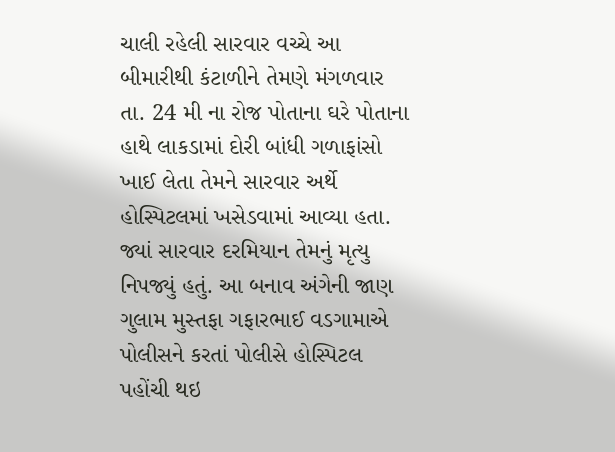ચાલી રહેલી સારવાર વચ્ચે આ બીમારીથી કંટાળીને તેમણે મંગળવાર તા. 24 મી ના રોજ પોતાના ઘરે પોતાના હાથે લાકડામાં દોરી બાંધી ગળાફાંસો ખાઈ લેતા તેમને સારવાર અર્થે હોસ્પિટલમાં ખસેડવામાં આવ્યા હતા. જ્યાં સારવાર દરમિયાન તેમનું મૃત્યુ નિપજ્યું હતું. આ બનાવ અંગેની જાણ ગુલામ મુસ્તફા ગફારભાઈ વડગામાએ પોલીસને કરતાં પોલીસે હોસ્પિટલ પહોંચી થઇ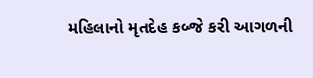મહિલાનો મૃતદેહ કબ્જે કરી આગળની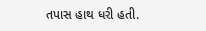તપાસ હાથ ધરી હતી.